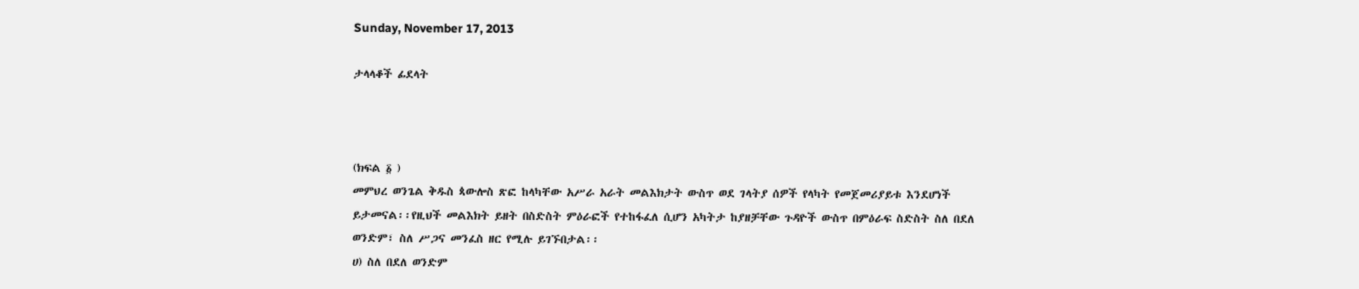Sunday, November 17, 2013

ታላላቆች ፊደላት



(ክፍል ፩ )
መምህረ ወንጌል ቅዱስ ጳውሎስ ጽፎ ከላካቸው አሥራ አራት መልእክታት ውስጥ ወደ ገላትያ ሰዎች የላካት የመጀመሪያይቱ እንደሆነች ይታመናል፡፡የዚህች መልእክት ይዘት በስድስት ምዕራፎች የተከፋፈለ ሲሆን አካትታ ከያዘቻቸው ጉዳዮች ውስጥ በምዕራፍ ስድስት ስለ በደለ ወንድም፣ ስለ ሥጋና መንፈስ ዘር የሚሉ ይገኙበታል፡፡
ሀ) ስለ በደለ ወንድም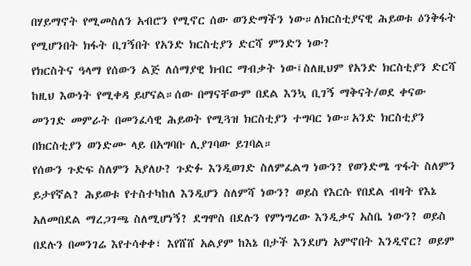በሃይማኖት የሚመስለን አብሮን የሚኖር ሰው ወንድማችን ነው።ለክርስቲያናዊ ሕይወቱ ዕንቅፋት የሚሆንበት ክፋት ቢገኝበት የአንድ ክርስቲያን ድርሻ ምንድን ነው?
የክርስትና ዓላማ የሰውን ልጅ ለሰማያዊ ክብር ማብቃት ነው፤ስለዚህም የአንድ ክርስቲያን ድርሻ ከዚህ እውነት የሚቀዳ ይሆናል።ሰው በማናቸውም በደል እንኳ ቢገኝ ማቅናት/ወደ ቀናው መንገድ መምራት በመንፈሳዊ ሕይወት የሚጓዝ ክርስቲያን ተግባር ነው።አንድ ክርስቲያን በክርስቲያን ወንድሙ ላይ በአግባቡ ሊያገባው ይገባል።
የሰውን ጉድፍ ስለምን አያለሁ? ጉድፉ እንዲወገድ ስለምፈልግ ነውን? የወንድሜ ጥፋት ስለምን ይታየኛል? ሕይወቱ የተስተካከለ እንዲሆን ስለምሻ ነውን? ወይስ የእርሱ የበደል ብዛት የእኔ አለመበደል ማረጋገጫ ስለሚሆነኝ? ደግሞስ በደሉን የምነግረው እንዲቃና አስቤ ነውን? ወይስ በደሉን በመንገሬ እየተሳቀቀ፣ እየሸሸ አልያም ከእኔ በታች እንደሆነ አምኖበት እንዲኖር? ወይም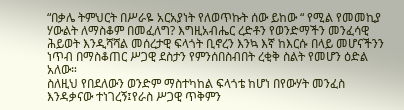“በቃሌ ትምህርት በሥራዬ አርአያነት የለወጥኩት ሰው ይከው “ የሚል የመመኪያ ሃውልት ለማስቆም በመፈለግ? እግዚአብሔር ረድቶን የወንድማችን መንፈሳዊ ሕይወት እንዲሻሻል መሰረታዊ ፍላጎት ቢኖረን እንኳ እኛ ከእርሱ በላይ መሆናችንን ነጥብ በማስቆጠር ሥጋዊ ደስታን የምንሰበስብበት ረቂቅ ስልት የመሆን ዕድል አለው።
ስለዚህ የበደለውን ወንድም ማስተካከል ፍላጎቴ ከሆነ በየውሃት መንፈስ እንዳቃናው ተነገረኝ፤የራስ ሥጋዊ ጥቅምን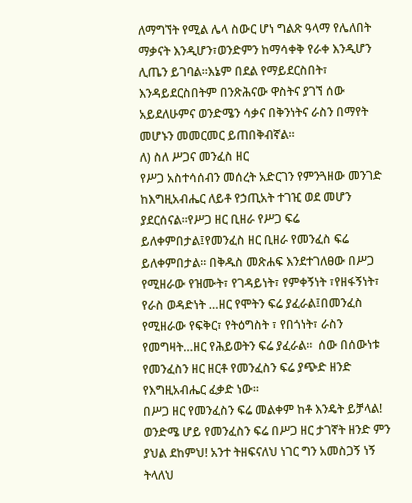ለማግኘት የሚል ሌላ ስውር ሆነ ግልጽ ዓላማ የሌለበት ማቃናት እንዲሆን፣ወንድምን ከማሳቀቅ የራቀ እንዲሆን ሊጤን ይገባል።እኔም በደል የማይደርስበት፣ እንዳይደርስበትም በንጽሕናው ዋስትና ያገኘ ሰው አይደለሁምና ወንድሜን ሳቃና በቅንነትና ራስን በማየት መሆኑን መመርመር ይጠበቅብኛል።
ለ) ስለ ሥጋና መንፈስ ዘር
የሥጋ አስተሳሰብን መሰረት አድርገን የምንጓዘው መንገድ ከእግዚአብሔር ለይቶ የኃጢአት ተገዢ ወደ መሆን ያደርሰናል።የሥጋ ዘር ቢዘራ የሥጋ ፍሬ ይለቀምበታል፤የመንፈስ ዘር ቢዘራ የመንፈስ ፍሬ ይለቀምበታል። በቅዱስ መጽሐፍ እንደተገለፀው በሥጋ የሚዘራው የዝሙት፣ የገዳይነት፣ የምቀኝነት ፣የዘፋኝነት፣ የራስ ወዳድነት …ዘር የሞትን ፍሬ ያፈራል፤በመንፈስ የሚዘራው የፍቅር፣ የትዕግስት ፣ የበጎነት፣ ራስን የመግዛት…ዘር የሕይወትን ፍሬ ያፈራል።  ሰው በሰውነቱ የመንፈስን ዘር ዘርቶ የመንፈስን ፍሬ ያጭድ ዘንድ የእግዚአብሔር ፈቃድ ነው።
በሥጋ ዘር የመንፈስን ፍሬ መልቀም ከቶ እንዴት ይቻላል! ወንድሜ ሆይ የመንፈስን ፍሬ በሥጋ ዘር ታገኛት ዘንድ ምን ያህል ደከምህ! አንተ ትዘፍናለህ ነገር ግን አመስጋኝ ነኝ ትላለህ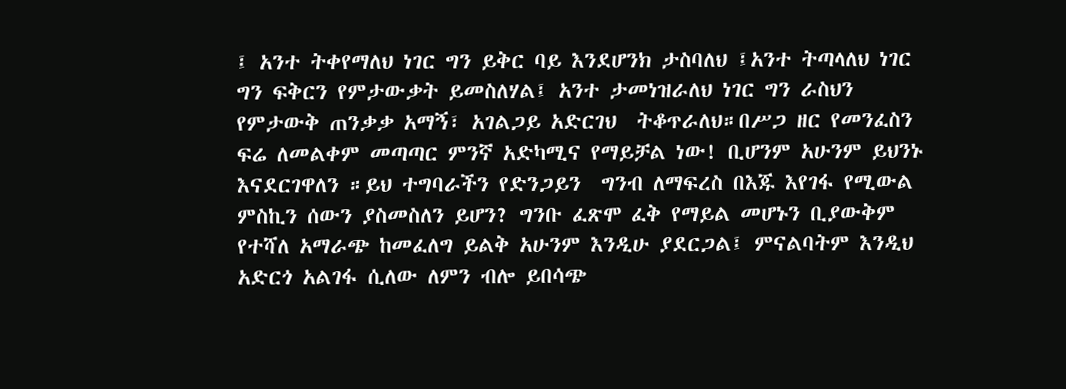፤ አንተ ትቀየማለህ ነገር ግን ይቅር ባይ እንደሆንክ ታስባለህ ፤አንተ ትጣላለህ ነገር ግን ፍቅርን የምታውቃት ይመስለሃል፤ አንተ ታመነዝራለህ ነገር ግን ራስህን የምታውቅ ጠንቃቃ አማኝ፣ አገልጋይ አድርገህ  ትቆጥራለህ።በሥጋ ዘር የመንፈስን ፍሬ ለመልቀም መጣጣር ምንኛ አድካሚና የማይቻል ነው! ቢሆንም አሁንም ይህንኑ እናደርገዋለን ።ይህ ተግባራችን የድንጋይን  ግንብ ለማፍረስ በእጁ እየገፋ የሚውል ምስኪን ሰውን ያስመስለን ይሆን? ግንቡ ፈጽሞ ፈቅ የማይል መሆኑን ቢያውቅም የተሻለ አማራጭ ከመፈለግ ይልቅ አሁንም እንዲሁ ያደርጋል፤ ምናልባትም እንዲህ አድርጎ አልገፋ ሲለው ለምን ብሎ ይበሳጭ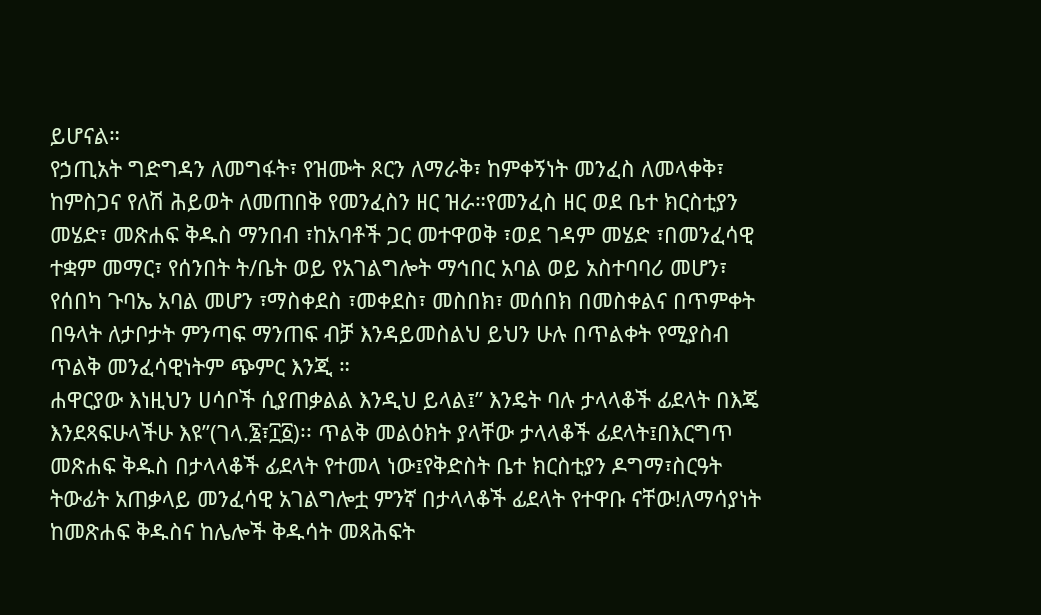ይሆናል።
የኃጢአት ግድግዳን ለመግፋት፣ የዝሙት ጾርን ለማራቅ፣ ከምቀኝነት መንፈስ ለመላቀቅ፣ ከምስጋና የለሽ ሕይወት ለመጠበቅ የመንፈስን ዘር ዝራ።የመንፈስ ዘር ወደ ቤተ ክርስቲያን መሄድ፣ መጽሐፍ ቅዱስ ማንበብ ፣ከአባቶች ጋር መተዋወቅ ፣ወደ ገዳም መሄድ ፣በመንፈሳዊ ተቋም መማር፣ የሰንበት ት/ቤት ወይ የአገልግሎት ማኅበር አባል ወይ አስተባባሪ መሆን፣ የሰበካ ጉባኤ አባል መሆን ፣ማስቀደስ ፣መቀደስ፣ መስበክ፣ መሰበክ በመስቀልና በጥምቀት በዓላት ለታቦታት ምንጣፍ ማንጠፍ ብቻ እንዳይመስልህ ይህን ሁሉ በጥልቀት የሚያስብ ጥልቅ መንፈሳዊነትም ጭምር እንጂ ።
ሐዋርያው እነዚህን ሀሳቦች ሲያጠቃልል እንዲህ ይላል፤” እንዴት ባሉ ታላላቆች ፊደላት በእጄ እንደጻፍሁላችሁ እዩ”(ገላ.፮፣፲፩)፡፡ ጥልቅ መልዕክት ያላቸው ታላላቆች ፊደላት፤በእርግጥ መጽሐፍ ቅዱስ በታላላቆች ፊደላት የተመላ ነው፤የቅድስት ቤተ ክርስቲያን ዶግማ፣ስርዓት ትውፊት አጠቃላይ መንፈሳዊ አገልግሎቷ ምንኛ በታላላቆች ፊደላት የተዋቡ ናቸው!ለማሳያነት ከመጽሐፍ ቅዱስና ከሌሎች ቅዱሳት መጻሕፍት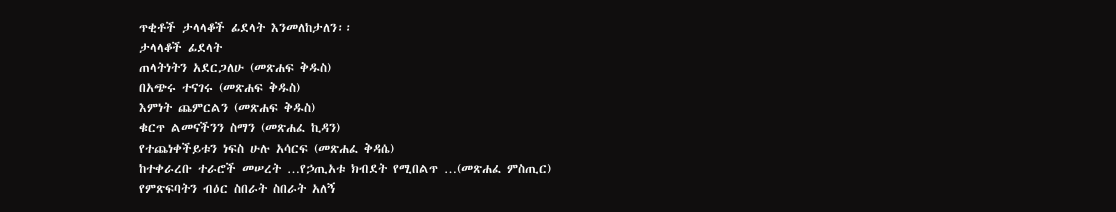ጥቂቶች ታላላቆች ፊደላት እንመለከታለን፡፡
ታላላቆች ፊደላት
ጠላትነትን አደርጋለሁ (መጽሐፍ ቅዱስ)
በአጭሩ ተናገሩ (መጽሐፍ ቅዱስ)
እምነት ጨምርልን (መጽሐፍ ቅዱስ)
ቁርጥ ልመናችንን ስማን (መጽሐፈ ኪዳን)
የተጨነቀችይቱን ነፍስ ሁሉ አሳርፍ (መጽሐፈ ቅዳሴ)
ከተቀራረቡ ተራሮች መሠረት …የኃጢአቱ ክብደት የሚበልጥ …(መጽሐፈ ምስጢር)
የምጽፍባትን ብዕር ስበራት ስበራት አለኝ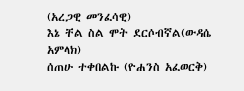(አረጋዊ መንፈሳዊ)
እኔ ቸል ስል ሞት ደርሶብኛል(ውዳሴ አምላክ)
ሰጠሁ ተቀበልኩ (ዮሐንስ አፈወርቅ)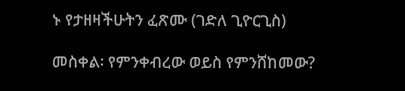ኑ የታዘዛችሁትን ፈጽሙ (ገድለ ጊዮርጊስ)

መስቀል፡ የምንቀብረው ወይስ የምንሸከመው?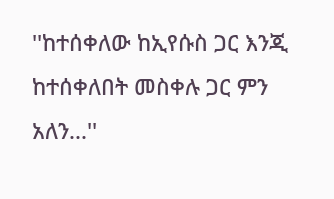''ከተሰቀለው ከኢየሱስ ጋር እንጂ ከተሰቀለበት መስቀሉ ጋር ምን አለን...''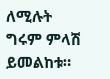ለሚሉት ግሩም ምላሽ ይመልከቱ።